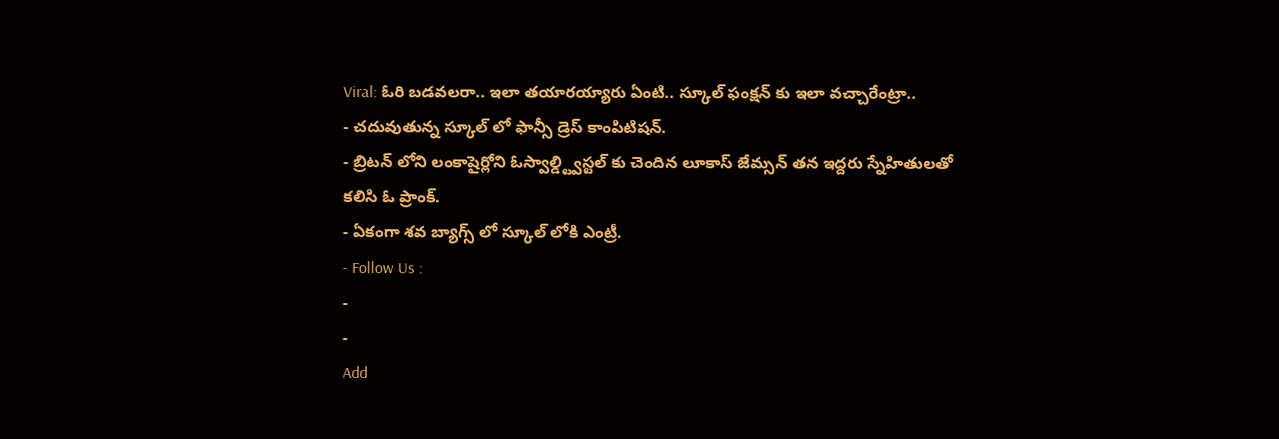Viral: ఓరి బడవలరా.. ఇలా తయారయ్యారు ఏంటి.. స్కూల్ ఫంక్షన్ కు ఇలా వచ్చారేంట్రా..
- చదువుతున్న స్కూల్ లో ఫాన్సీ డ్రెస్ కాంపిటిషన్.
- బ్రిటన్ లోని లంకాషైర్లోని ఓస్వాల్డ్ట్విస్టల్ కు చెందిన లూకాస్ జేమ్సన్ తన ఇద్దరు స్నేహితులతో కలిసి ఓ ప్రాంక్.
- ఏకంగా శవ బ్యాగ్స్ లో స్కూల్ లోకి ఎంట్రీ.
- Follow Us :
-
-
Add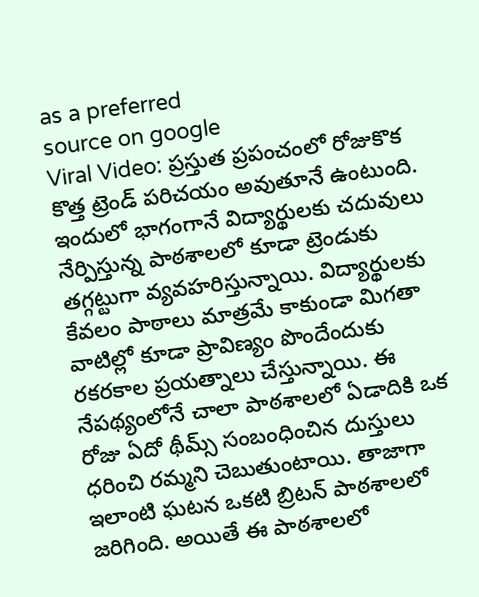as a preferred
source on google
Viral Video: ప్రస్తుత ప్రపంచంలో రోజుకొక కొత్త ట్రెండ్ పరిచయం అవుతూనే ఉంటుంది. ఇందులో భాగంగానే విద్యార్థులకు చదువులు నేర్పిస్తున్న పాఠశాలలో కూడా ట్రెండుకు తగ్గట్టుగా వ్యవహరిస్తున్నాయి. విద్యార్థులకు కేవలం పాఠాలు మాత్రమే కాకుండా మిగతా వాటిల్లో కూడా ప్రావిణ్యం పొందేందుకు రకరకాల ప్రయత్నాలు చేస్తున్నాయి. ఈ నేపథ్యంలోనే చాలా పాఠశాలలో ఏడాదికి ఒక రోజు ఏదో థీమ్స్ సంబంధించిన దుస్తులు ధరించి రమ్మని చెబుతుంటాయి. తాజాగా ఇలాంటి ఘటన ఒకటి బ్రిటన్ పాఠశాలలో జరిగింది. అయితే ఈ పాఠశాలలో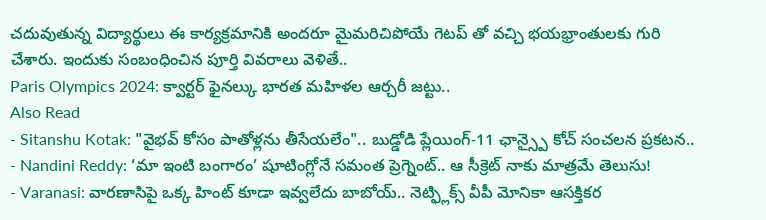చదువుతున్న విద్యార్థులు ఈ కార్యక్రమానికి అందరూ మైమరిచిపోయే గెటప్ తో వచ్చి భయభ్రాంతులకు గురి చేశారు. ఇందుకు సంబంధించిన పూర్తి వివరాలు వెళితే..
Paris Olympics 2024: క్వార్టర్ ఫైనల్కు భారత మహిళల ఆర్చరీ జట్టు..
Also Read
- Sitanshu Kotak: "వైభవ్ కోసం పాతోళ్లను తీసేయలేం".. బుడ్డోడి ప్లేయింగ్-11 ఛాన్స్పై కోచ్ సంచలన ప్రకటన..
- Nandini Reddy: ‘మా ఇంటి బంగారం’ షూటింగ్లోనే సమంత ప్రెగ్నెంట్.. ఆ సీక్రెట్ నాకు మాత్రమే తెలుసు!
- Varanasi: వారణాసిపై ఒక్క హింట్ కూడా ఇవ్వలేదు బాబోయ్.. నెట్ఫ్లిక్స్ వీపీ మోనికా ఆసక్తికర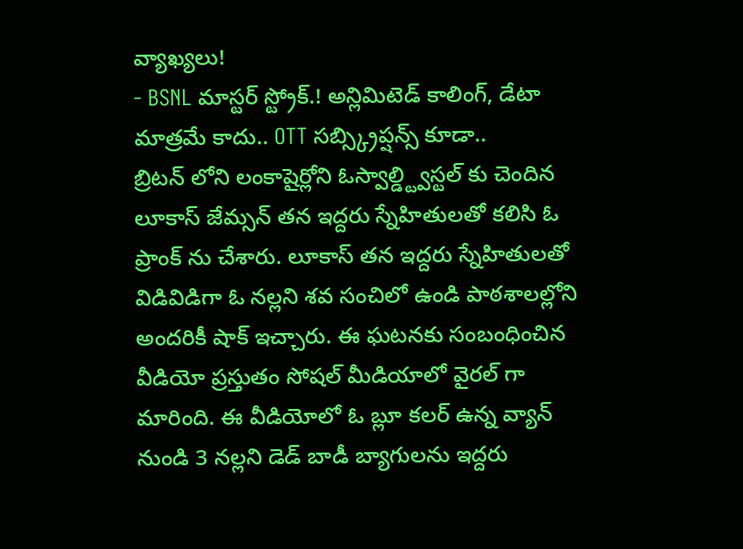వ్యాఖ్యలు!
- BSNL మాస్టర్ స్ట్రోక్.! అన్లిమిటెడ్ కాలింగ్, డేటా మాత్రమే కాదు.. OTT సబ్స్క్రిప్షన్స్ కూడా..
బ్రిటన్ లోని లంకాషైర్లోని ఓస్వాల్డ్ట్విస్టల్ కు చెందిన లూకాస్ జేమ్సన్ తన ఇద్దరు స్నేహితులతో కలిసి ఓ ప్రాంక్ ను చేశారు. లూకాస్ తన ఇద్దరు స్నేహితులతో విడివిడిగా ఓ నల్లని శవ సంచిలో ఉండి పాఠశాలల్లోని అందరికీ షాక్ ఇచ్చారు. ఈ ఘటనకు సంబంధించిన వీడియో ప్రస్తుతం సోషల్ మీడియాలో వైరల్ గా మారింది. ఈ వీడియోలో ఓ బ్లూ కలర్ ఉన్న వ్యాన్ నుండి 3 నల్లని డెడ్ బాడీ బ్యాగులను ఇద్దరు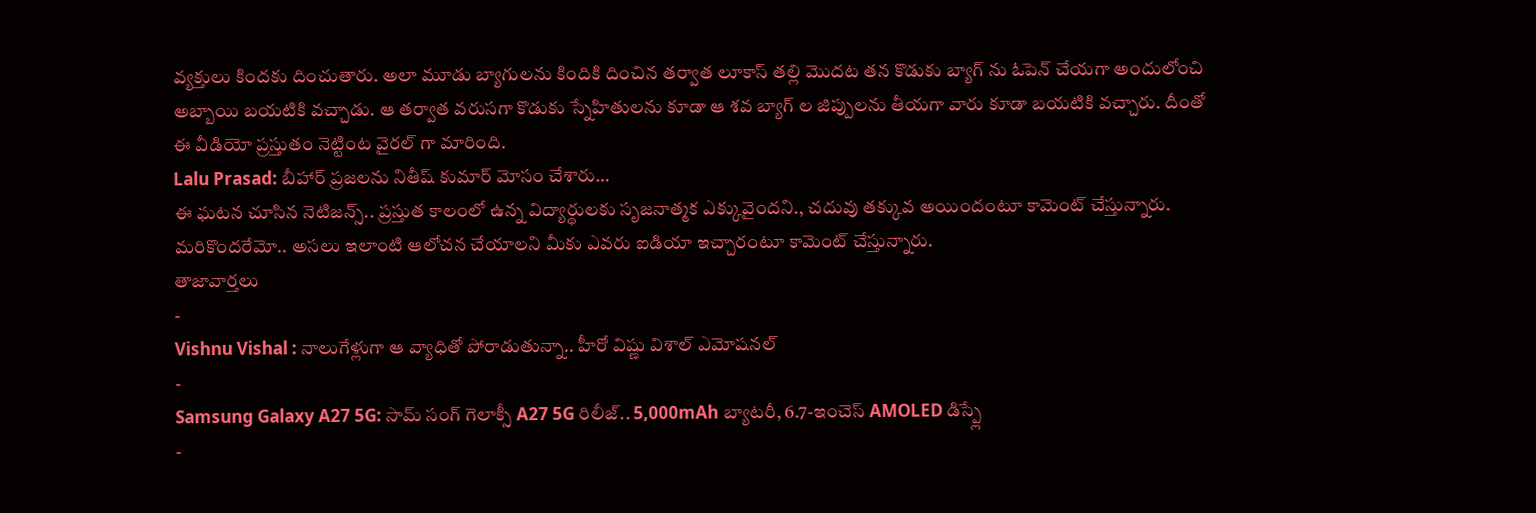వ్యక్తులు కిందకు దించుతారు. అలా మూడు బ్యాగులను కిందికి దించిన తర్వాత లూకాస్ తల్లి మొదట తన కొడుకు బ్యాగ్ ను ఓపెన్ చేయగా అందులోంచి అబ్బాయి బయటికి వచ్చాడు. ఆ తర్వాత వరుసగా కొడుకు స్నేహితులను కూడా ఆ శవ బ్యాగ్ ల జిప్పులను తీయగా వారు కూడా బయటికి వచ్చారు. దీంతో ఈ వీడియో ప్రస్తుతం నెట్టింట వైరల్ గా మారింది.
Lalu Prasad: బీహార్ ప్రజలను నితీష్ కుమార్ మోసం చేశారు…
ఈ ఘటన చూసిన నెటిజన్స్.. ప్రస్తుత కాలంలో ఉన్న విద్యార్థులకు సృజనాత్మక ఎక్కువైందని., చదువు తక్కువ అయిందంటూ కామెంట్ చేస్తున్నారు. మరికొందరేమో.. అసలు ఇలాంటి ఆలోచన చేయాలని మీకు ఎవరు ఐడియా ఇచ్చారంటూ కామెంట్ చేస్తున్నారు.
తాజావార్తలు
-
Vishnu Vishal : నాలుగేళ్లుగా ఆ వ్యాధితో పోరాడుతున్నా.. హీరో విష్ణు విశాల్ ఎమోషనల్
-
Samsung Galaxy A27 5G: సామ్ సంగ్ గెలాక్సీ A27 5G రిలీజ్.. 5,000mAh బ్యాటరీ, 6.7-ఇంచెస్ AMOLED డిస్ప్లే
-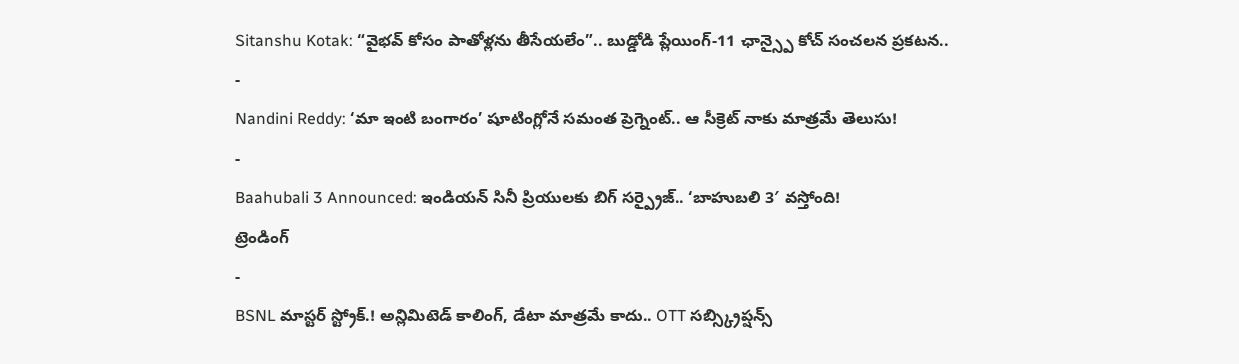Sitanshu Kotak: “వైభవ్ కోసం పాతోళ్లను తీసేయలేం”.. బుడ్డోడి ప్లేయింగ్-11 ఛాన్స్పై కోచ్ సంచలన ప్రకటన..
-
Nandini Reddy: ‘మా ఇంటి బంగారం’ షూటింగ్లోనే సమంత ప్రెగ్నెంట్.. ఆ సీక్రెట్ నాకు మాత్రమే తెలుసు!
-
Baahubali 3 Announced: ఇండియన్ సినీ ప్రియులకు బిగ్ సర్ప్రైజ్.. ‘బాహుబలి 3′ వస్తోంది!
ట్రెండింగ్
-
BSNL మాస్టర్ స్ట్రోక్.! అన్లిమిటెడ్ కాలింగ్, డేటా మాత్రమే కాదు.. OTT సబ్స్క్రిప్షన్స్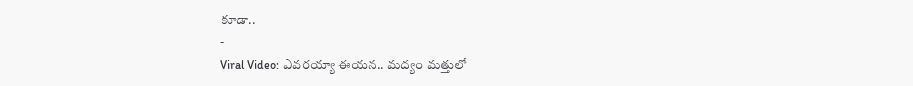కూడా..
-
Viral Video: ఎవరయ్యా ఈయన.. మద్యం మత్తులో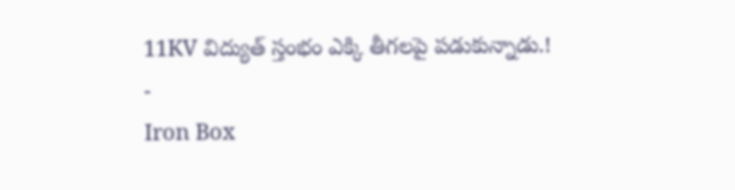11KV విద్యుత్ స్తంభం ఎక్కి తీగలపై పడుకున్నాడు.!
-
Iron Box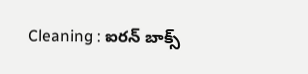Cleaning : ఐరన్ బాక్స్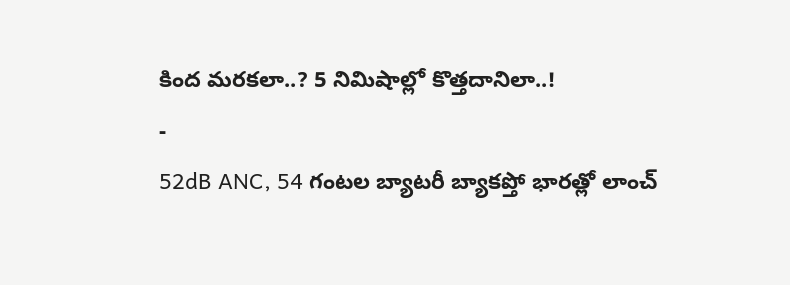కింద మరకలా..? 5 నిమిషాల్లో కొత్తదానిలా..!
-
52dB ANC, 54 గంటల బ్యాటరీ బ్యాకప్తో భారత్లో లాంచ్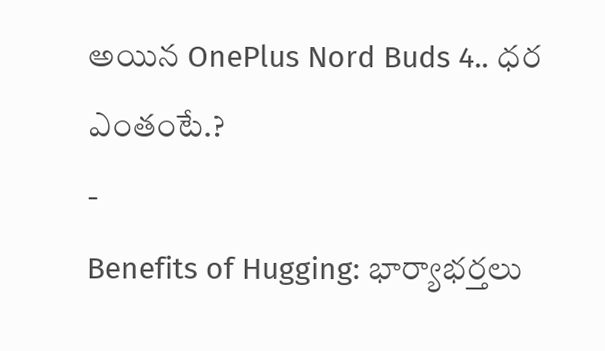అయిన OnePlus Nord Buds 4.. ధర ఎంతంటే.?
-
Benefits of Hugging: భార్యాభర్తలు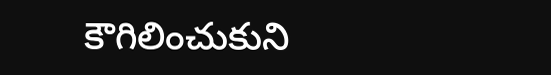కౌగిలించుకుని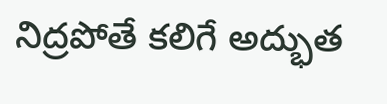నిద్రపోతే కలిగే అద్భుత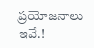ప్రయోజనాలు ఇవే.!